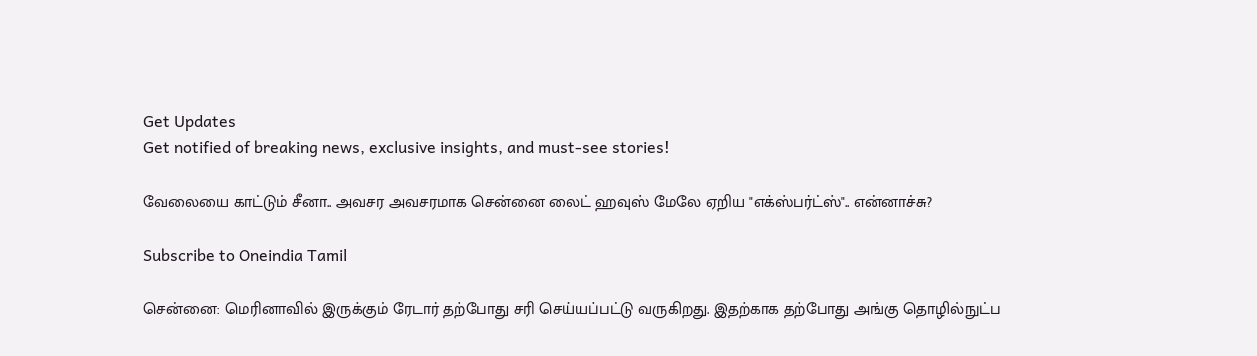Get Updates
Get notified of breaking news, exclusive insights, and must-see stories!

வேலையை காட்டும் சீனா.. அவசர அவசரமாக சென்னை லைட் ஹவுஸ் மேலே ஏறிய "எக்ஸ்பர்ட்ஸ்".. என்னாச்சு?

Subscribe to Oneindia Tamil

சென்னை: மெரினாவில் இருக்கும் ரேடார் தற்போது சரி செய்யப்பட்டு வருகிறது. இதற்காக தற்போது அங்கு தொழில்நுட்ப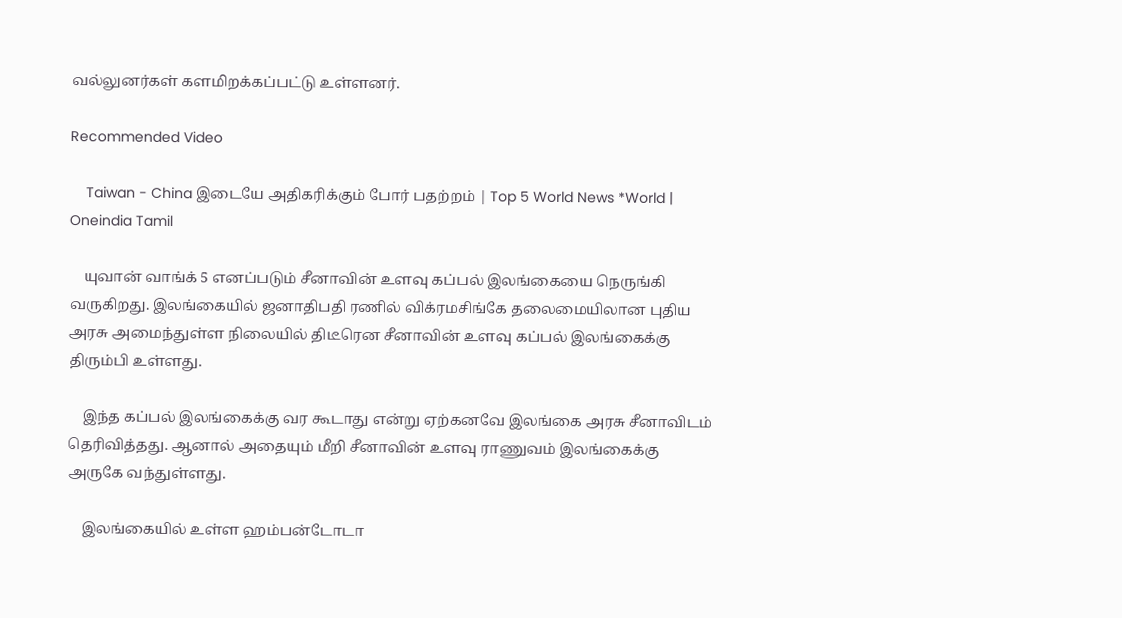வல்லுனர்கள் களமிறக்கப்பட்டு உள்ளனர்.

Recommended Video

    Taiwan - China இடையே அதிகரிக்கும் போர் பதற்றம் | Top 5 World News *World | Oneindia Tamil

    யுவான் வாங்க் 5 எனப்படும் சீனாவின் உளவு கப்பல் இலங்கையை நெருங்கி வருகிறது. இலங்கையில் ஜனாதிபதி ரணில் விக்ரமசிங்கே தலைமையிலான புதிய அரசு அமைந்துள்ள நிலையில் திடீரென சீனாவின் உளவு கப்பல் இலங்கைக்கு திரும்பி உள்ளது.

    இந்த கப்பல் இலங்கைக்கு வர கூடாது என்று ஏற்கனவே இலங்கை அரசு சீனாவிடம் தெரிவித்தது. ஆனால் அதையும் மீறி சீனாவின் உளவு ராணுவம் இலங்கைக்கு அருகே வந்துள்ளது.

    இலங்கையில் உள்ள ஹம்பன்டோடா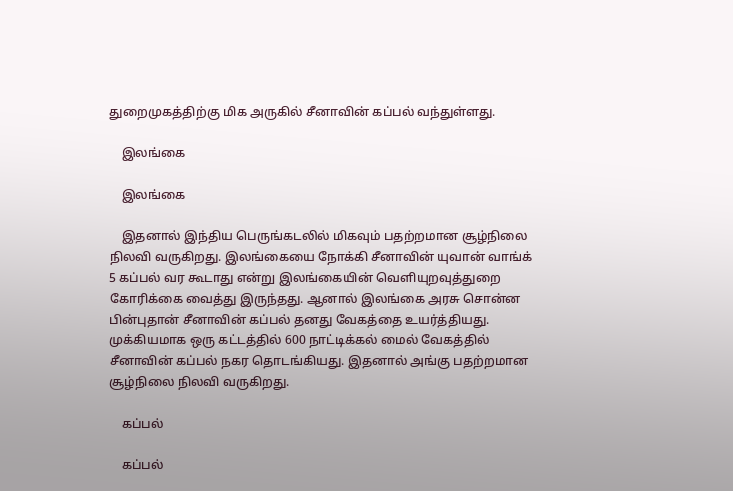துறைமுகத்திற்கு மிக அருகில் சீனாவின் கப்பல் வந்துள்ளது.

    இலங்கை

    இலங்கை

    இதனால் இந்திய பெருங்கடலில் மிகவும் பதற்றமான சூழ்நிலை நிலவி வருகிறது. இலங்கையை நோக்கி சீனாவின் யுவான் வாங்க் 5 கப்பல் வர கூடாது என்று இலங்கையின் வெளியுறவுத்துறை கோரிக்கை வைத்து இருந்தது. ஆனால் இலங்கை அரசு சொன்ன பின்புதான் சீனாவின் கப்பல் தனது வேகத்தை உயர்த்தியது. முக்கியமாக ஒரு கட்டத்தில் 600 நாட்டிக்கல் மைல் வேகத்தில் சீனாவின் கப்பல் நகர தொடங்கியது. இதனால் அங்கு பதற்றமான சூழ்நிலை நிலவி வருகிறது.

    கப்பல்

    கப்பல்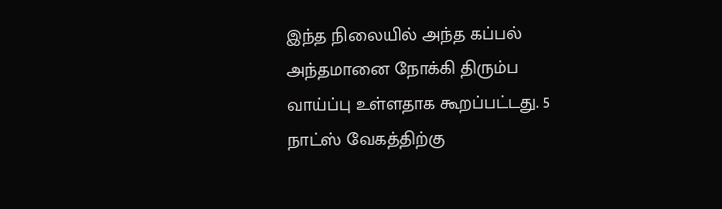இந்த நிலையில் அந்த கப்பல் அந்தமானை நோக்கி திரும்ப வாய்ப்பு உள்ளதாக கூறப்பட்டது. 5 நாட்ஸ் வேகத்திற்கு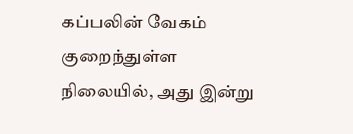கப்பலின் வேகம் குறைந்துள்ள நிலையில், அது இன்று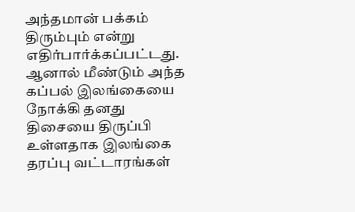அந்தமான் பக்கம் திரும்பும் என்று எதிர்பார்க்கப்பட்டது. ஆனால் மீண்டும் அந்த கப்பல் இலங்கையை நோக்கி தனது திசையை திருப்பி உள்ளதாக இலங்கை தரப்பு வட்டாரங்கள்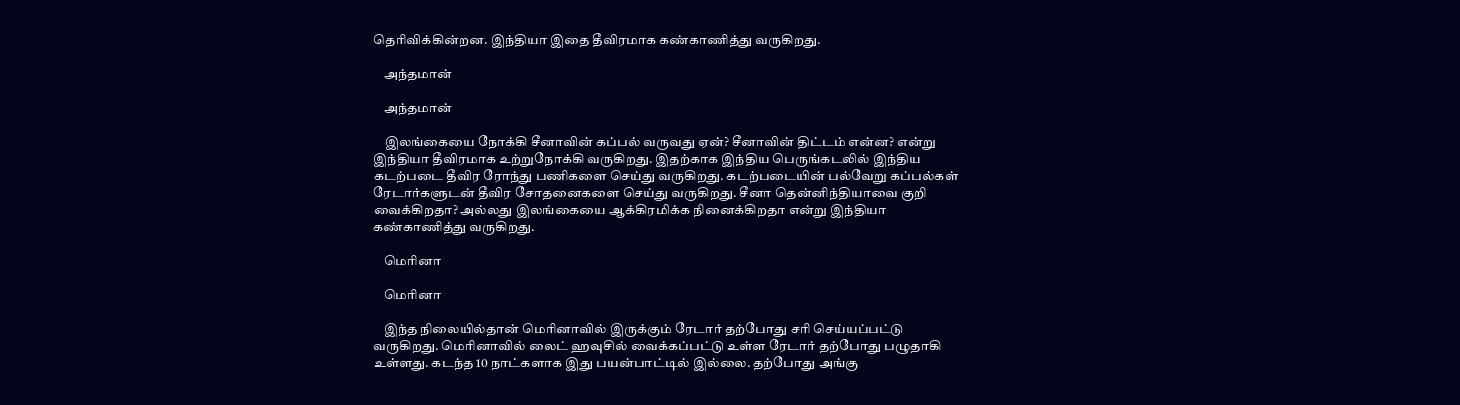தெரிவிக்கின்றன. இந்தியா இதை தீவிரமாக கண்காணித்து வருகிறது.

    அந்தமான்

    அந்தமான்

    இலங்கையை நோக்கி சீனாவின் கப்பல் வருவது ஏன்? சீனாவின் திட்டம் என்ன? என்று இந்தியா தீவிரமாக உற்றுநோக்கி வருகிறது. இதற்காக இந்திய பெருங்கடலில் இந்திய கடற்படை தீவிர ரோந்து பணிகளை செய்து வருகிறது. கடற்படையின் பல்வேறு கப்பல்கள் ரேடார்களுடன் தீவிர சோதனைகளை செய்து வருகிறது. சீனா தென்னிந்தியாவை குறி வைக்கிறதா? அல்லது இலங்கையை ஆக்கிரமிக்க நினைக்கிறதா என்று இந்தியா கண்காணித்து வருகிறது.

    மெரினா

    மெரினா

    இந்த நிலையில்தான் மெரினாவில் இருக்கும் ரேடார் தற்போது சரி செய்யப்பட்டு வருகிறது. மெரினாவில் லைட் ஹவுசில் வைக்கப்பட்டு உள்ள ரேடார் தற்போது பழுதாகி உள்ளது. கடந்த 10 நாட்களாக இது பயன்பாட்டில் இல்லை. தற்போது அங்கு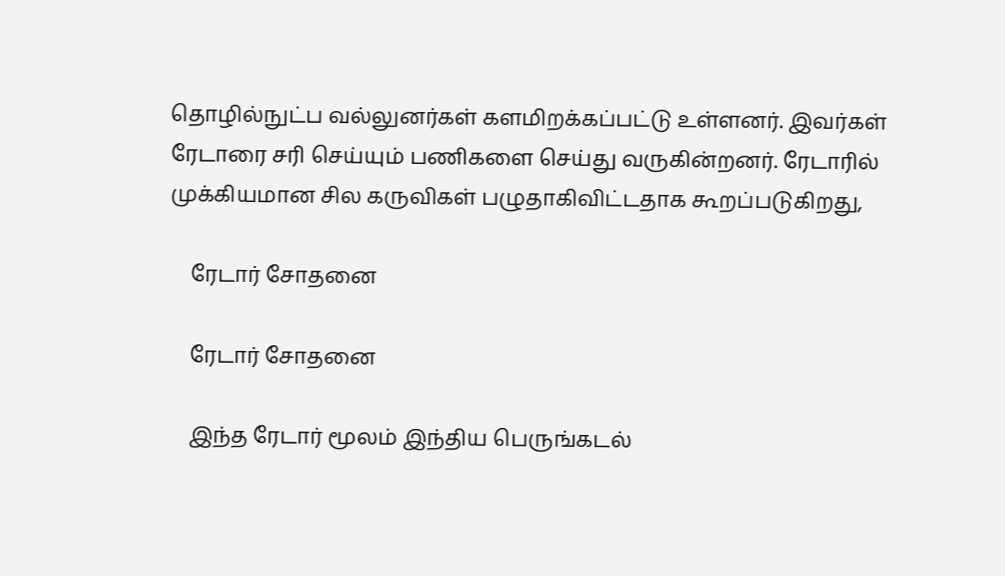தொழில்நுட்ப வல்லுனர்கள் களமிறக்கப்பட்டு உள்ளனர். இவர்கள் ரேடாரை சரி செய்யும் பணிகளை செய்து வருகின்றனர். ரேடாரில் முக்கியமான சில கருவிகள் பழுதாகிவிட்டதாக கூறப்படுகிறது,

    ரேடார் சோதனை

    ரேடார் சோதனை

    இந்த ரேடார் மூலம் இந்திய பெருங்கடல்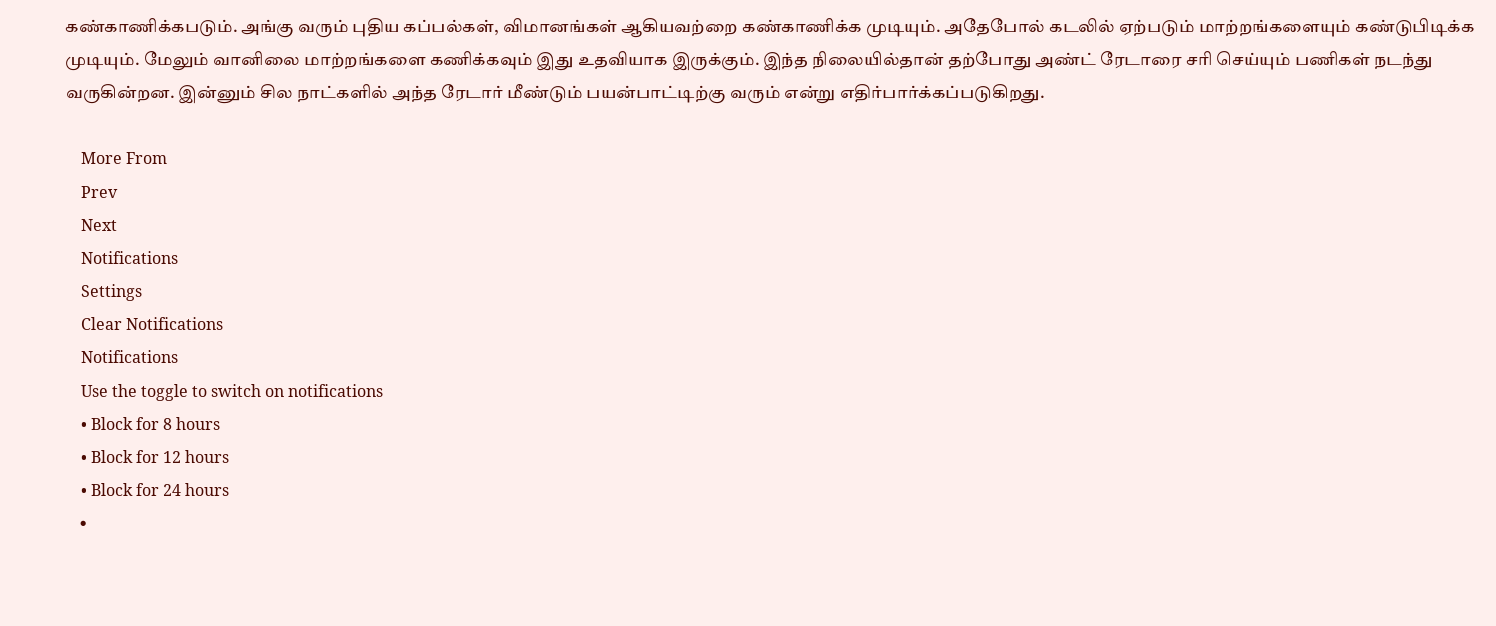கண்காணிக்கபடும். அங்கு வரும் புதிய கப்பல்கள், விமானங்கள் ஆகியவற்றை கண்காணிக்க முடியும். அதேபோல் கடலில் ஏற்படும் மாற்றங்களையும் கண்டுபிடிக்க முடியும். மேலும் வானிலை மாற்றங்களை கணிக்கவும் இது உதவியாக இருக்கும். இந்த நிலையில்தான் தற்போது அண்ட் ரேடாரை சரி செய்யும் பணிகள் நடந்து வருகின்றன. இன்னும் சில நாட்களில் அந்த ரேடார் மீண்டும் பயன்பாட்டிற்கு வரும் என்று எதிர்பார்க்கப்படுகிறது.

    More From
    Prev
    Next
    Notifications
    Settings
    Clear Notifications
    Notifications
    Use the toggle to switch on notifications
    • Block for 8 hours
    • Block for 12 hours
    • Block for 24 hours
    •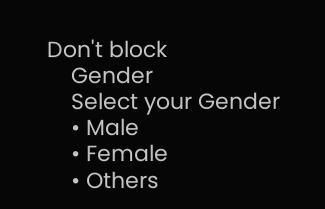Don't block
    Gender
    Select your Gender
    • Male
    • Female
    • Others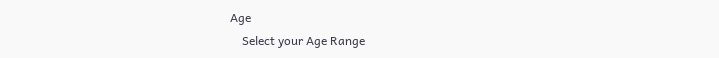Age
    Select your Age Range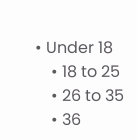• Under 18
    • 18 to 25
    • 26 to 35
    • 36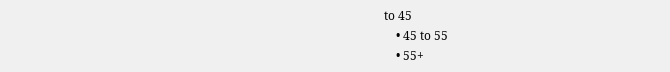to 45
    • 45 to 55
    • 55+